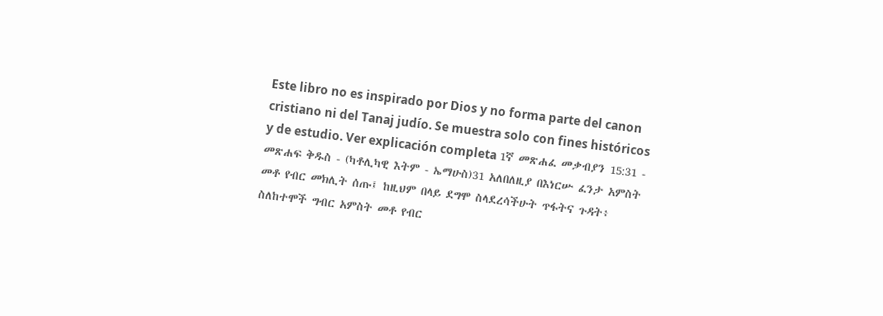Este libro no es inspirado por Dios y no forma parte del canon cristiano ni del Tanaj judío. Se muestra solo con fines históricos y de estudio. Ver explicación completa 1ኛ መጽሐፈ መቃብያን 15:31 - መጽሐፍ ቅዱስ - (ካቶሊካዊ እትም - ኤማሁስ)31 አለበለዚያ በእነርሡ ፈንታ አምስት መቶ የብር መክሊት ሰጡ፤ ከዚህም በላይ ደግሞ ስላደረሳችሁት ጥፋትና ጉዳት፥ ስለከተሞች ግብር አምስት መቶ የብር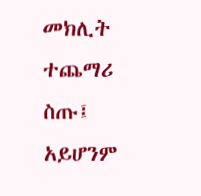መክሊት ተጨማሪ ስጡ፤ አይሆንም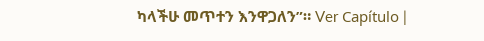ካላችሁ መጥተን እንዋጋለን”። Ver Capítulo |